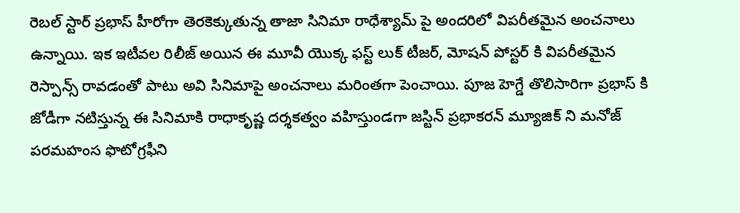రెబల్ స్టార్ ప్రభాస్ హీరోగా తెరకెక్కుతున్న తాజా సినిమా రాధేశ్యామ్ పై అందరిలో విపరీతమైన అంచనాలు ఉన్నాయి. ఇక ఇటీవల రిలీజ్ అయిన ఈ మూవీ యొక్క ఫస్ట్ లుక్ టీజర్, మోషన్ పోస్టర్ కి విపరీతమైన రెస్పాన్స్ రావడంతో పాటు అవి సినిమాపై అంచనాలు మరింతగా పెంచాయి. పూజ హెగ్డే తొలిసారిగా ప్రభాస్ కి జోడీగా నటిస్తున్న ఈ సినిమాకి రాధాకృష్ణ దర్శకత్వం వహిస్తుండగా జస్టిన్ ప్రభాకరన్ మ్యూజిక్ ని మనోజ్ పరమహంస ఫొటోగ్రఫీని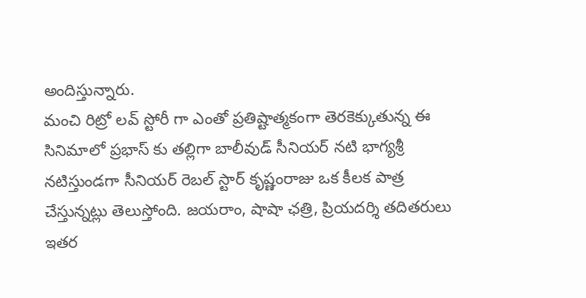అందిస్తున్నారు.
మంచి రిట్రో లవ్ స్టోరీ గా ఎంతో ప్రతిష్టాత్మకంగా తెరకెక్కుతున్న ఈ సినిమాలో ప్రభాస్ కు తల్లిగా బాలీవుడ్ సీనియర్ నటి భాగ్యశ్రీ నటిస్తుండగా సీనియర్ రెబల్ స్టార్ కృష్ణంరాజు ఒక కీలక పాత్ర చేస్తున్నట్లు తెలుస్తోంది. జయరాం, షాషా ఛత్రి, ప్రియదర్శి తదితరులు ఇతర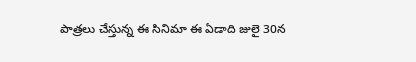పాత్రలు చేస్తున్న ఈ సినిమా ఈ ఏడాది జులై 30న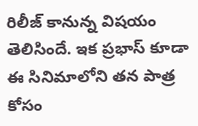రిలీజ్ కానున్న విషయం తెలిసిందే. ఇక ప్రభాస్ కూడా ఈ సినిమాలోని తన పాత్ర కోసం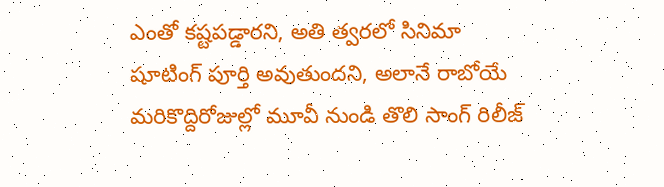ఎంతో కష్టపడ్డారని, అతి త్వరలో సినిమా షూటింగ్ పూర్తి అవుతుందని, అలానే రాబోయే మరికొద్దిరోజుల్లో మూవీ నుండి తొలి సాంగ్ రిలీజ్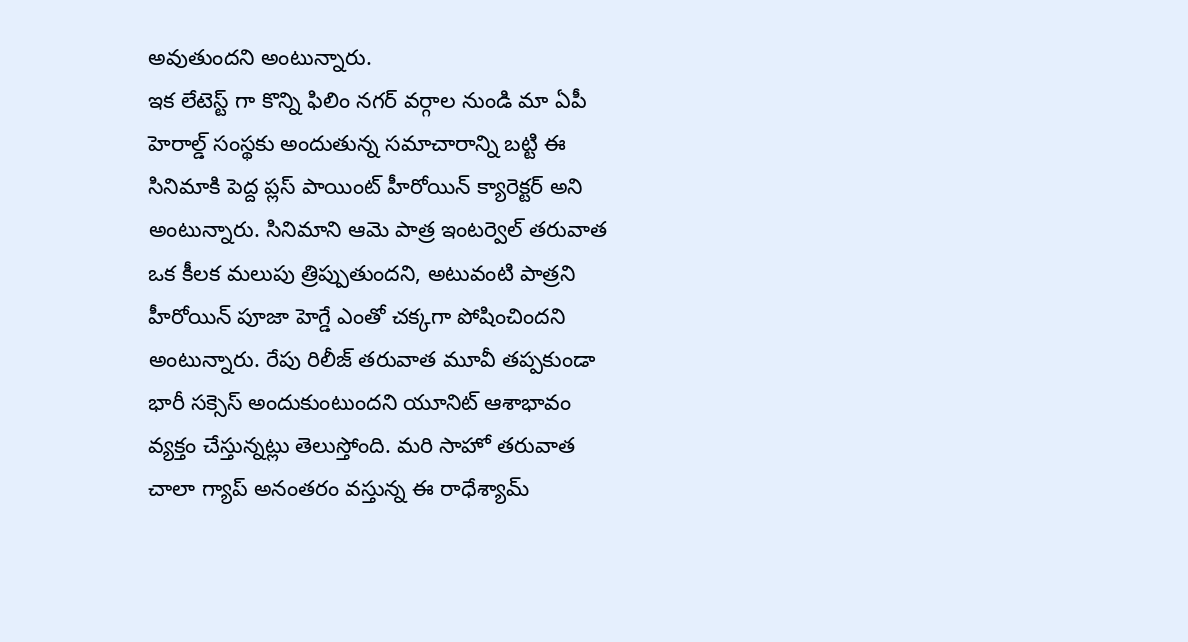అవుతుందని అంటున్నారు.
ఇక లేటెస్ట్ గా కొన్ని ఫిలిం నగర్ వర్గాల నుండి మా ఏపీ హెరాల్డ్ సంస్థకు అందుతున్న సమాచారాన్ని బట్టి ఈ సినిమాకి పెద్ద ప్లస్ పాయింట్ హీరోయిన్ క్యారెక్టర్ అని అంటున్నారు. సినిమాని ఆమె పాత్ర ఇంటర్వెల్ తరువాత ఒక కీలక మలుపు త్రిప్పుతుందని, అటువంటి పాత్రని హీరోయిన్ పూజా హెగ్డే ఎంతో చక్కగా పోషించిందని అంటున్నారు. రేపు రిలీజ్ తరువాత మూవీ తప్పకుండా భారీ సక్సెస్ అందుకుంటుందని యూనిట్ ఆశాభావం వ్యక్తం చేస్తున్నట్లు తెలుస్తోంది. మరి సాహో తరువాత చాలా గ్యాప్ అనంతరం వస్తున్న ఈ రాధేశ్యామ్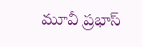మూవీ ప్రభాస్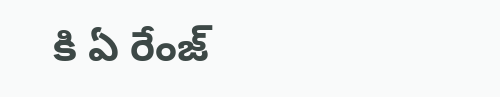కి ఏ రేంజ్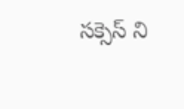సక్సెస్ ని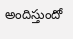అందిస్తుందో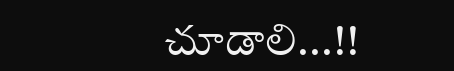చూడాలి...!!